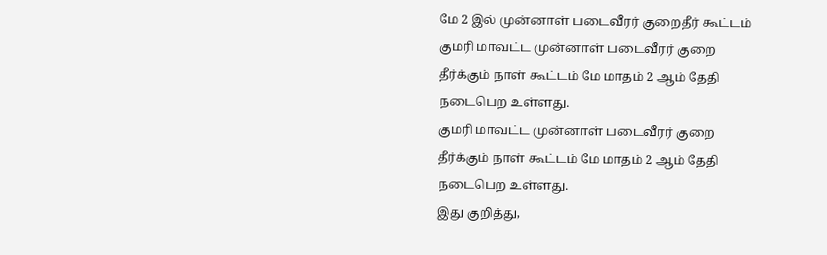மே 2 இல் முன்னாள் படைவீரர் குறைதீர் கூட்டம்
குமரி மாவட்ட முன்னாள் படைவீரர் குறை தீர்க்கும் நாள் கூட்டம் மே மாதம் 2 ஆம் தேதி நடைபெற உள்ளது.
குமரி மாவட்ட முன்னாள் படைவீரர் குறை தீர்க்கும் நாள் கூட்டம் மே மாதம் 2 ஆம் தேதி நடைபெற உள்ளது.
இது குறித்து,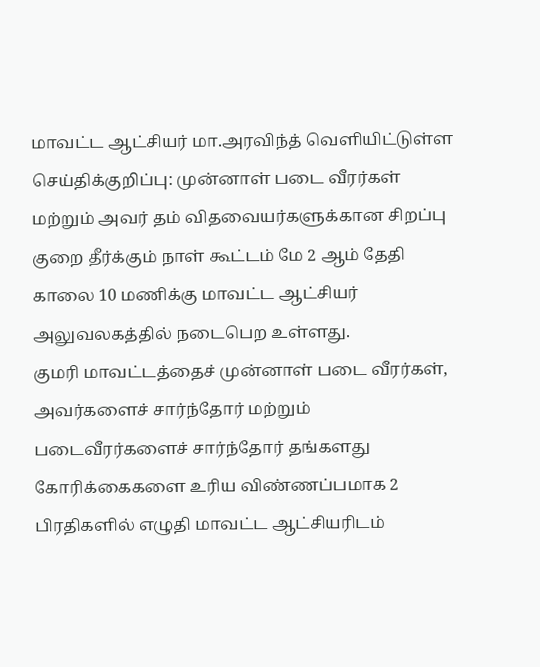மாவட்ட ஆட்சியர் மா.அரவிந்த் வெளியிட்டுள்ள செய்திக்குறிப்பு: முன்னாள் படை வீரர்கள் மற்றும் அவர் தம் விதவையர்களுக்கான சிறப்பு குறை தீர்க்கும் நாள் கூட்டம் மே 2 ஆம் தேதி காலை 10 மணிக்கு மாவட்ட ஆட்சியர் அலுவலகத்தில் நடைபெற உள்ளது.
குமரி மாவட்டத்தைச் முன்னாள் படை வீரர்கள், அவர்களைச் சார்ந்தோர் மற்றும் படைவீரர்களைச் சார்ந்தோர் தங்களது கோரிக்கைகளை உரிய விண்ணப்பமாக 2 பிரதிகளில் எழுதி மாவட்ட ஆட்சியரிடம்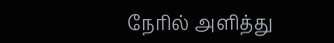நேரில் அளித்து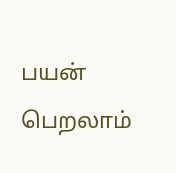பயன் பெறலாம்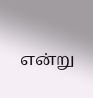என்று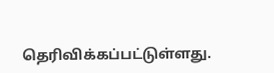தெரிவிக்கப்பட்டுள்ளது.